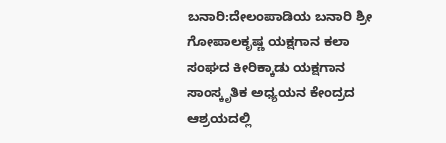ಬನಾರಿ:ದೇಲಂಪಾಡಿಯ ಬನಾರಿ ಶ್ರೀ ಗೋಪಾಲಕೃಷ್ಣ ಯಕ್ಷಗಾನ ಕಲಾ ಸಂಘದ ಕೀರಿಕ್ಕಾಡು ಯಕ್ಷಗಾನ ಸಾಂಸ್ಕೃತಿಕ ಅಧ್ಯಯನ ಕೇಂದ್ರದ ಆಶ್ರಯದಲ್ಲಿ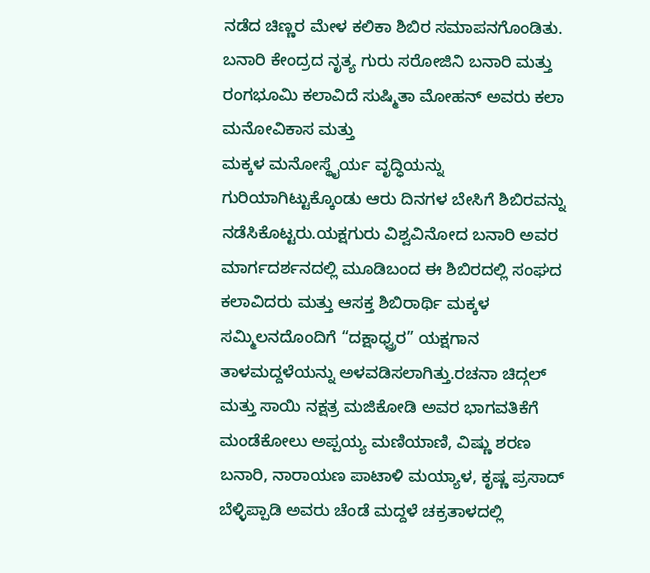ನಡೆದ ಚಿಣ್ಣರ ಮೇಳ ಕಲಿಕಾ ಶಿಬಿರ ಸಮಾಪನಗೊಂಡಿತು. ಬನಾರಿ ಕೇಂದ್ರದ ನೃತ್ಯ ಗುರು ಸರೋಜಿನಿ ಬನಾರಿ ಮತ್ತು ರಂಗಭೂಮಿ ಕಲಾವಿದೆ ಸುಷ್ಮಿತಾ ಮೋಹನ್ ಅವರು ಕಲಾ ಮನೋವಿಕಾಸ ಮತ್ತು
ಮಕ್ಕಳ ಮನೋಸ್ಥೈರ್ಯ ವೃದ್ಧಿಯನ್ನು ಗುರಿಯಾಗಿಟ್ಟುಕ್ಕೊಂಡು ಆರು ದಿನಗಳ ಬೇಸಿಗೆ ಶಿಬಿರವನ್ನು ನಡೆಸಿಕೊಟ್ಟರು.ಯಕ್ಷಗುರು ವಿಶ್ವವಿನೋದ ಬನಾರಿ ಅವರ ಮಾರ್ಗದರ್ಶನದಲ್ಲಿ ಮೂಡಿಬಂದ ಈ ಶಿಬಿರದಲ್ಲಿ ಸಂಘದ ಕಲಾವಿದರು ಮತ್ತು ಆಸಕ್ತ ಶಿಬಿರಾರ್ಥಿ ಮಕ್ಕಳ ಸಮ್ಮಿಲನದೊಂದಿಗೆ “ದಕ್ಷಾಧ್ವ್ರರ” ಯಕ್ಷಗಾನ ತಾಳಮದ್ದಳೆಯನ್ನು ಅಳವಡಿಸಲಾಗಿತ್ತು.ರಚನಾ ಚಿದ್ಗಲ್ ಮತ್ತು ಸಾಯಿ ನಕ್ಷತ್ರ ಮಜಿಕೋಡಿ ಅವರ ಭಾಗವತಿಕೆಗೆ ಮಂಡೆಕೋಲು ಅಪ್ಪಯ್ಯ ಮಣಿಯಾಣಿ, ವಿಷ್ಣು ಶರಣ ಬನಾರಿ, ನಾರಾಯಣ ಪಾಟಾಳಿ ಮಯ್ಯಾಳ, ಕೃಷ್ಣ ಪ್ರಸಾದ್ ಬೆಳ್ಳಿಪ್ಪಾಡಿ ಅವರು ಚೆಂಡೆ ಮದ್ದಳೆ ಚಕ್ರತಾಳದಲ್ಲಿ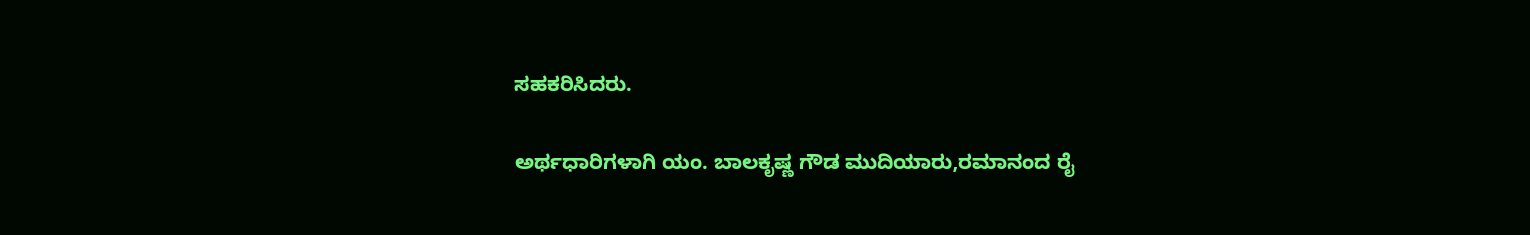ಸಹಕರಿಸಿದರು.

ಅರ್ಥಧಾರಿಗಳಾಗಿ ಯಂ. ಬಾಲಕೃಷ್ಣ ಗೌಡ ಮುದಿಯಾರು,ರಮಾನಂದ ರೈ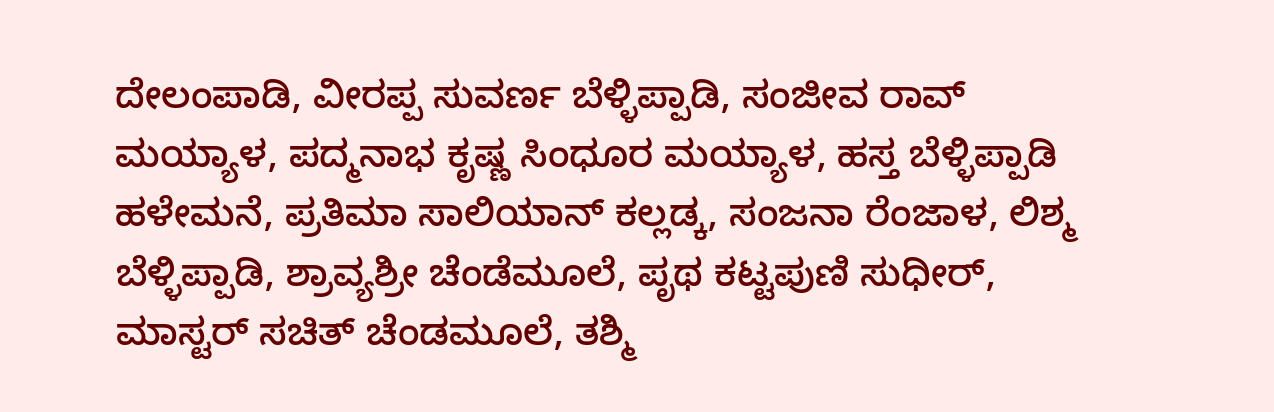ದೇಲಂಪಾಡಿ, ವೀರಪ್ಪ ಸುವರ್ಣ ಬೆಳ್ಳಿಪ್ಪಾಡಿ, ಸಂಜೀವ ರಾವ್ ಮಯ್ಯಾಳ, ಪದ್ಮನಾಭ ಕೃಷ್ಣ ಸಿಂಧೂರ ಮಯ್ಯಾಳ, ಹಸ್ತ ಬೆಳ್ಳಿಪ್ಪಾಡಿ ಹಳೇಮನೆ, ಪ್ರತಿಮಾ ಸಾಲಿಯಾನ್ ಕಲ್ಲಡ್ಕ, ಸಂಜನಾ ರೆಂಜಾಳ, ಲಿಶ್ಮ ಬೆಳ್ಳಿಪ್ಪಾಡಿ, ಶ್ರಾವ್ಯಶ್ರೀ ಚೆಂಡೆಮೂಲೆ, ಪೃಥ ಕಟ್ಟಪುಣಿ ಸುಧೀರ್, ಮಾಸ್ಟರ್ ಸಚಿತ್ ಚೆಂಡಮೂಲೆ, ತಶ್ಮಿ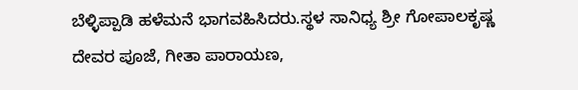ಬೆಳ್ಳಿಪ್ಪಾಡಿ ಹಳೆಮನೆ ಭಾಗವಹಿಸಿದರು.ಸ್ಥಳ ಸಾನಿಧ್ಯ ಶ್ರೀ ಗೋಪಾಲಕೃಷ್ಣ ದೇವರ ಪೂಜೆ, ಗೀತಾ ಪಾರಾಯಣ,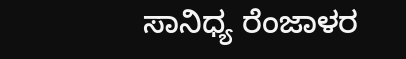ಸಾನಿಧ್ಯ ರೆಂಜಾಳರ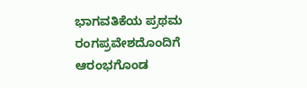ಭಾಗವತಿಕೆಯ ಪ್ರಥಮ ರಂಗಪ್ರವೇಶದೊಂದಿಗೆ ಆರಂಭಗೊಂಡ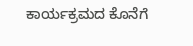ಕಾರ್ಯಕ್ರಮದ ಕೊನೆಗೆ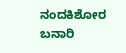ನಂದಕಿಶೋರ ಬನಾರಿ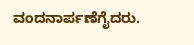ವಂದನಾರ್ಪಣೆಗೈದರು.